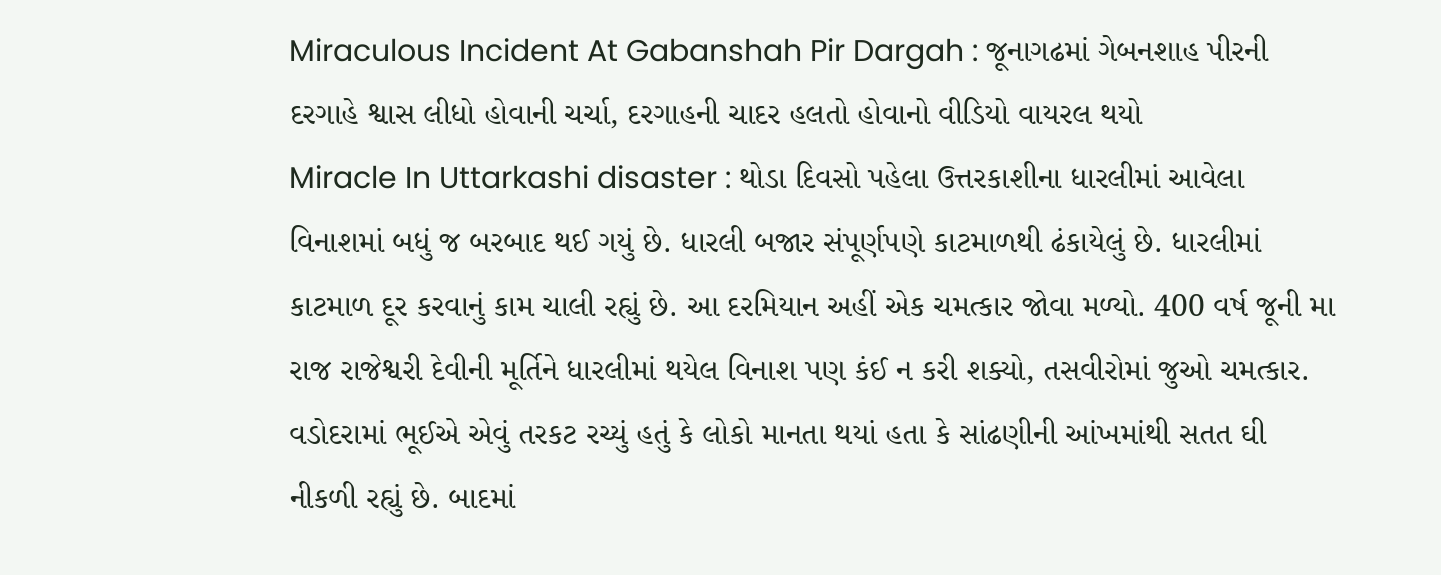Miraculous Incident At Gabanshah Pir Dargah : જૂનાગઢમાં ગેબનશાહ પીરની દરગાહે શ્વાસ લીધો હોવાની ચર્ચા, દરગાહની ચાદર હલતો હોવાનો વીડિયો વાયરલ થયો
Miracle In Uttarkashi disaster : થોડા દિવસો પહેલા ઉત્તરકાશીના ધારલીમાં આવેલા વિનાશમાં બધું જ બરબાદ થઈ ગયું છે. ધારલી બજાર સંપૂર્ણપણે કાટમાળથી ઢંકાયેલું છે. ધારલીમાં કાટમાળ દૂર કરવાનું કામ ચાલી રહ્યું છે. આ દરમિયાન અહીં એક ચમત્કાર જોવા મળ્યો. 400 વર્ષ જૂની મા રાજ રાજેશ્વરી દેવીની મૂર્તિને ધારલીમાં થયેલ વિનાશ પણ કંઈ ન કરી શક્યો, તસવીરોમાં જુઓ ચમત્કાર.
વડોદરામાં ભૂઈએ એવું તરકટ રચ્યું હતું કે લોકો માનતા થયાં હતા કે સાંઢણીની આંખમાંથી સતત ઘી નીકળી રહ્યું છે. બાદમાં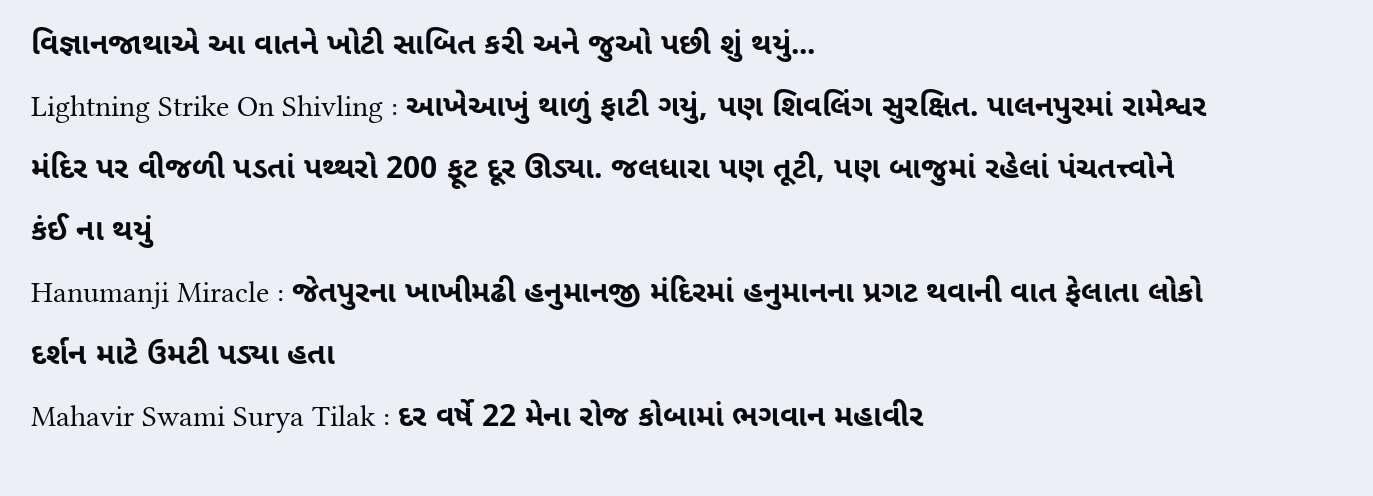વિજ્ઞાનજાથાએ આ વાતને ખોટી સાબિત કરી અને જુઓ પછી શું થયું...
Lightning Strike On Shivling : આખેઆખું થાળું ફાટી ગયું, પણ શિવલિંગ સુરક્ષિત. પાલનપુરમાં રામેશ્વર મંદિર પર વીજળી પડતાં પથ્થરો 200 ફૂટ દૂર ઊડ્યા. જલધારા પણ તૂટી, પણ બાજુમાં રહેલાં પંચતત્ત્વોને કંઈ ના થયું
Hanumanji Miracle : જેતપુરના ખાખીમઢી હનુમાનજી મંદિરમાં હનુમાનના પ્રગટ થવાની વાત ફેલાતા લોકો દર્શન માટે ઉમટી પડ્યા હતા
Mahavir Swami Surya Tilak : દર વર્ષે 22 મેના રોજ કોબામાં ભગવાન મહાવીર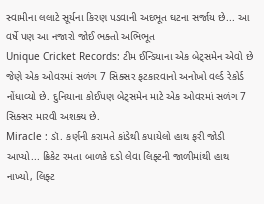સ્વામીના લલાટે સૂર્યના કિરણ પડવાની અદભૂત ઘટના સર્જાય છે... આ વર્ષે પણ આ નજારો જોઈ ભક્તો અભિભૂત
Unique Cricket Records: ટીમ ઈન્ડિયાના એક બેટ્સમેન એવો છે જેણે એક ઓવરમાં સળંગ 7 સિક્સર ફટકારવાનો અનોખો વર્લ્ડ રેકોર્ડ નોંધાવ્યો છે. દુનિયાના કોઈપણ બેટ્સમેન માટે એક ઓવરમાં સળંગ 7 સિક્સર મારવી અશક્ય છે.
Miracle : ડૉ. કર્ણની કરામતે કાંડેથી કપાયેલો હાથ ફરી જોડી આપ્યો... ક્રિકેટ રમતા બાળકે દડો લેવા લિફ્ટની જાળીમાંથી હાથ નાખ્યો, લિફ્ટ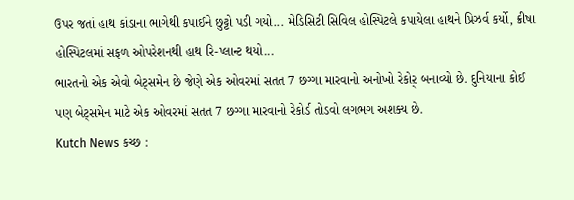ઉપર જતાં હાથ કાંડાના ભાગેથી કપાઈને છુટ્ટો પડી ગયો... મેડિસિટી સિવિલ હોસ્પિટલે કપાયેલા હાથને પ્રિઝર્વ કર્યો, ક્રીષા હોસ્પિટલમાં સફળ ઓપરેશનથી હાથ રિ-પ્લાન્ટ થયો...
ભારતનો એક એવો બેટ્સમેન છે જેણે એક ઓવરમાં સતત 7 છગ્ગા મારવાનો અનોખો રેકોર઼્ બનાવ્યો છે. દુનિયાના કોઈ પણ બેટ્સમેન માટે એક ઓવરમાં સતત 7 છગ્ગા મારવાનો રેકોર્ડ તોડવો લગભગ અશક્ય છે.
Kutch News કચ્છ :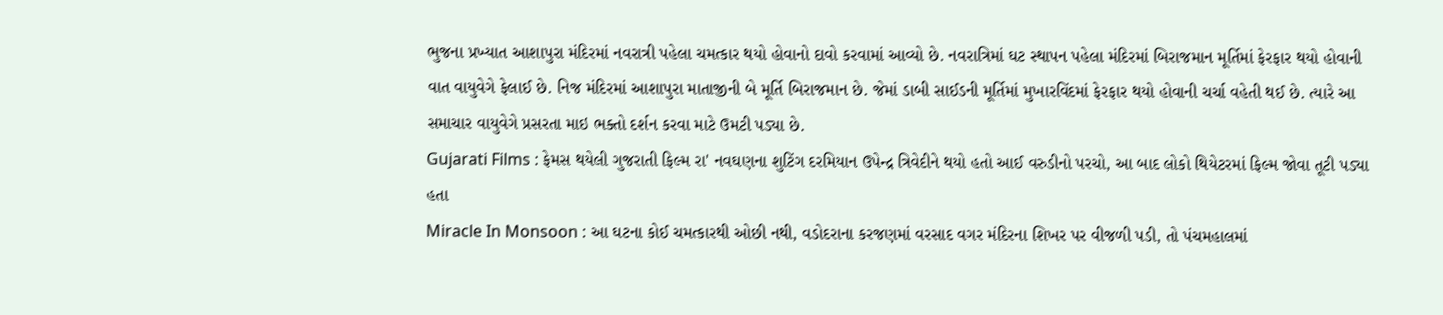ભુજના પ્રખ્યાત આશાપુરા મંદિરમાં નવરાત્રી પહેલા ચમત્કાર થયો હોવાનો દાવો કરવામાં આવ્યો છે. નવરાત્રિમાં ઘટ સ્થાપન પહેલા મંદિરમાં બિરાજમાન મૂર્તિમાં ફેરફાર થયો હોવાની વાત વાયુવેગે ફેલાઈ છે. નિજ મંદિરમાં આશાપુરા માતાજીની બે મૂર્તિ બિરાજમાન છે. જેમાં ડાબી સાઈડની મૂર્તિમાં મુખારવિંદમાં ફેરફાર થયો હોવાની ચર્ચા વહેતી થઈ છે. ત્યારે આ સમાચાર વાયુવેગે પ્રસરતા માઇ ભક્તો દર્શન કરવા માટે ઉમટી પડ્યા છે.
Gujarati Films : ફેમસ થયેલી ગુજરાતી ફિલ્મ રા' નવઘણના શુટિંગ દરમિયાન ઉપેન્દ્ર ત્રિવેદીને થયો હતો આઈ વરુડીનો પરચો, આ બાદ લોકો થિયેટરમાં ફિલ્મ જોવા તૂટી પડ્યા હતા
Miracle In Monsoon : આ ઘટના કોઈ ચમત્કારથી ઓછી નથી, વડોદરાના કરજણમાં વરસાદ વગર મંદિરના શિખર પર વીજળી પડી, તો પંચમહાલમાં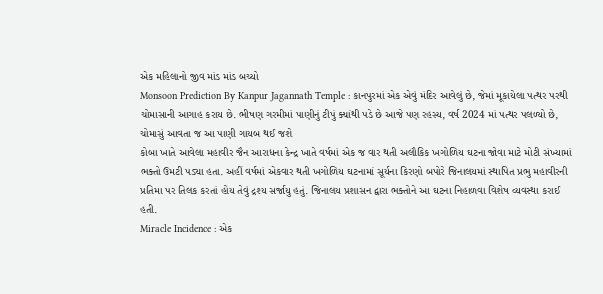એક મહિલાનો જીવ માંડ માંડ બચ્યો
Monsoon Prediction By Kanpur Jagannath Temple : કાનપુરમાં એક એવું મંદિર આવેલું છે, જેમાં મૂકાયેલા પત્થર પરથી ચોમાસાની આગાહ કરાય છે. ભીષણ ગરમીમાં પાણીનું ટીપું ક્યાંથી પડે છે આજે પણ રહસ્ય, વર્ષ 2024 માં પત્થર પલળ્યો છે, ચોમાસું આવતા જ આ પાણી ગાયબ થઈ જશે
કોબા ખાતે આવેલા મહાવીર જૈન આરાધના કેન્દ્ર ખાતે વર્ષમાં એક જ વાર થતી અલૌકિક ખગોળિય ઘટના જોવા માટે મોટી સંખ્યામાં ભક્તો ઉમટી પડ્યા હતા. અહીં વર્ષમાં એકવાર થતી ખગોળિય ઘટનામાં સૂર્યના કિરણો બપોરે જિનાલયમાં સ્થાપિત પ્રભુ મહાવીરની પ્રતિમા પર તિલક કરતાં હોય તેવું દ્રશ્ય સર્જાયુ હતું. જિનાલય પ્રશાસન દ્વારા ભક્તોને આ ઘટના નિહાળવા વિશેષ વ્યવસ્થા કરાઈ હતી.
Miracle Incidence : એક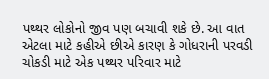પથ્થર લોકોનો જીવ પણ બચાવી શકે છે. આ વાત એટલા માટે કહીએ છીએ કારણ કે ગોધરાની પરવડી ચોકડી માટે એક પથ્થર પરિવાર માટે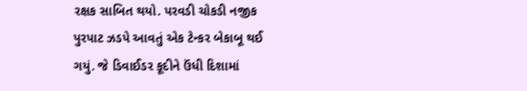રક્ષક સાબિત થયો. પરવડી ચોકડી નજીક પુરપાટ ઝડપે આવતું એક ટેન્કર બેકાબૂ થઈ ગયું. જે ડિવાઈડર કૂદીને ઉંધી દિશામાં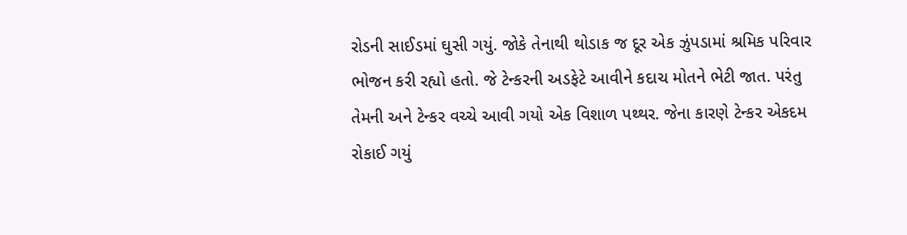રોડની સાઈડમાં ઘુસી ગયું. જોકે તેનાથી થોડાક જ દૂર એક ઝુંપડામાં શ્રમિક પરિવાર ભોજન કરી રહ્યો હતો. જે ટેન્કરની અડફેટે આવીને કદાચ મોતને ભેટી જાત. પરંતુ તેમની અને ટેન્કર વચ્ચે આવી ગયો એક વિશાળ પથ્થર. જેના કારણે ટેન્કર એકદમ રોકાઈ ગયું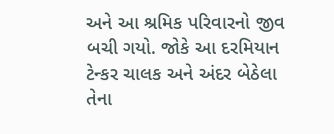અને આ શ્રમિક પરિવારનો જીવ બચી ગયો. જોકે આ દરમિયાન ટેન્કર ચાલક અને અંદર બેઠેલા તેના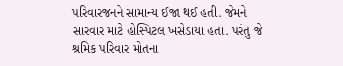પરિવારજનને સામાન્ય ઈજા થઈ હતી. જેમને સારવાર માટે હોસ્પિટલ ખસેડાયા હતા. પરંતુ જે શ્રમિક પરિવાર મોતના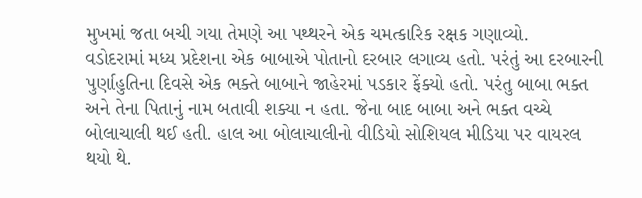મુખમાં જતા બચી ગયા તેમણે આ પથ્થરને એક ચમત્કારિક રક્ષક ગણાવ્યો.
વડોદરામાં મધ્ય પ્રદેશના એક બાબાએ પોતાનો દરબાર લગાવ્ય હતો. પરંતું આ દરબારની પુર્ણાહુતિના દિવસે એક ભક્તે બાબાને જાહેરમાં પડકાર ફેંક્યો હતો. પરંતુ બાબા ભક્ત અને તેના પિતાનું નામ બતાવી શક્યા ન હતા. જેના બાદ બાબા અને ભક્ત વચ્ચે બોલાચાલી થઈ હતી. હાલ આ બોલાચાલીનો વીડિયો સોશિયલ મીડિયા પર વાયરલ થયો થે.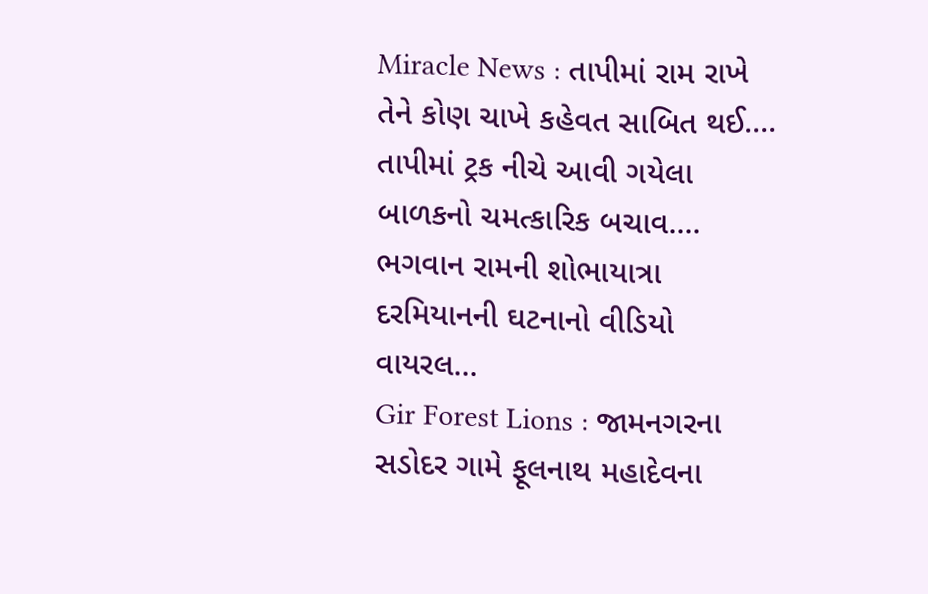Miracle News : તાપીમાં રામ રાખે તેને કોણ ચાખે કહેવત સાબિત થઈ.... તાપીમાં ટ્રક નીચે આવી ગયેલા બાળકનો ચમત્કારિક બચાવ.... ભગવાન રામની શોભાયાત્રા દરમિયાનની ઘટનાનો વીડિયો વાયરલ...
Gir Forest Lions : જામનગરના સડોદર ગામે ફૂલનાથ મહાદેવના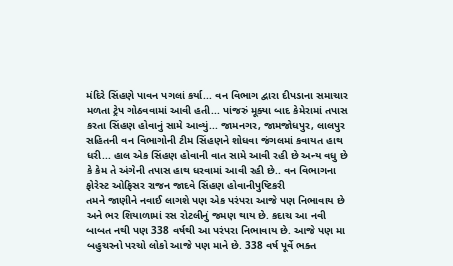મંદિરે સિંહણે પાવન પગલાં કર્યા... વન વિભાગ દ્વારા દીપડાના સમાચાર મળતા ટ્રેપ ગોઠવવામાં આવી હતી... પાંજરું મૂક્યા બાદ કેમેરામાં તપાસ કરતા સિંહણ હોવાનું સામે આવ્યું... જામનગર, જામજોધપુર, લાલપુર સહિતની વન વિભાગોની ટીમ સિંહણને શોધવા જંગલમાં કવાયત હાથ ધરી... હાલ એક સિંહણ હોવાની વાત સામે આવી રહી છે અન્ય વધુ છે કે કેમ તે અંગેની તપાસ હાથ ધરવામાં આવી રહી છે.. વન વિભાગના ફોરેસ્ટ ઓફિસર રાજન જાદવે સિંહણ હોવાનીપુષ્ટિકરી
તમને જાણીને નવાઈ લાગશે પણ એક પરંપરા આજે પણ નિભાવાય છે અને ભર શિયાળામાં રસ રોટલીનું જમણ થાય છે. કદાચ આ નવી બાબત નથી પણ 338 વર્ષથી આ પરંપરા નિભાવાય છે. આજે પણ મા બહુચરનો પરચો લોકો આજે પણ માને છે. 338 વર્ષ પૂર્વે ભક્ત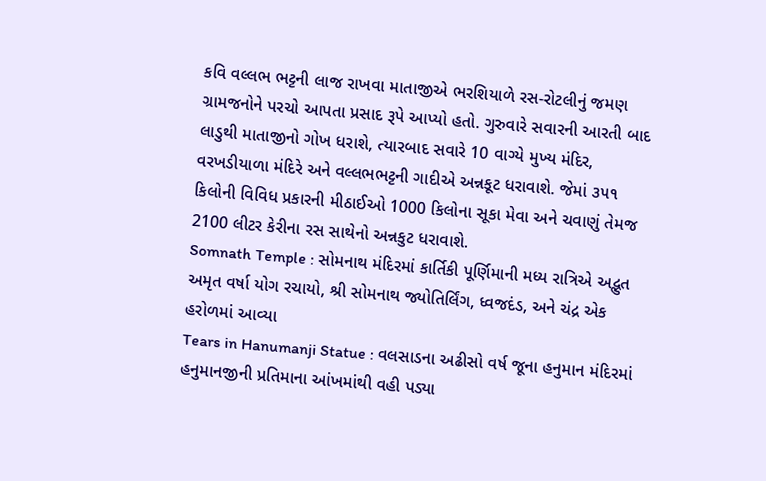કવિ વલ્લભ ભટ્ટની લાજ રાખવા માતાજીએ ભરશિયાળે રસ-રોટલીનું જમણ ગ્રામજનોને પરચો આપતા પ્રસાદ રૂપે આપ્યો હતો. ગુરુવારે સવારની આરતી બાદ લાડુથી માતાજીનો ગોખ ધરાશે, ત્યારબાદ સવારે 10 વાગ્યે મુખ્ય મંદિર, વરખડીયાળા મંદિરે અને વલ્લભભટ્ટની ગાદીએ અન્નકૂટ ધરાવાશે. જેમાં ૩૫૧ કિલોની વિવિધ પ્રકારની મીઠાઈઓ 1000 કિલોના સૂકા મેવા અને ચવાણું તેમજ 2100 લીટર કેરીના રસ સાથેનો અન્નકુટ ધરાવાશે.
Somnath Temple : સોમનાથ મંદિરમાં કાર્તિકી પૂર્ણિમાની મધ્ય રાત્રિએ અદ્ભુત અમૃત વર્ષા યોગ રચાયો, શ્રી સોમનાથ જ્યોતિર્લિંગ, ધ્વજદંડ, અને ચંદ્ર એક હરોળમાં આવ્યા
Tears in Hanumanji Statue : વલસાડના અઢીસો વર્ષ જૂના હનુમાન મંદિરમાં હનુમાનજીની પ્રતિમાના આંખમાંથી વહી પડ્યા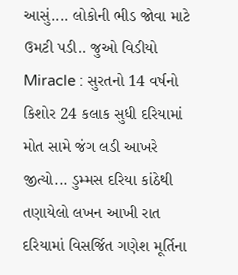આસું.... લોકોની ભીડ જોવા માટે ઉમટી પડી.. જુઓ વિડીયો
Miracle : સુરતનો 14 વર્ષનો કિશોર 24 કલાક સુધી દરિયામાં મોત સામે જંગ લડી આખરે જીત્યો... ડુમ્મસ દરિયા કાંઠેથી તણાયેલો લખન આખી રાત દરિયામાં વિસર્જિત ગણેશ મૂર્તિના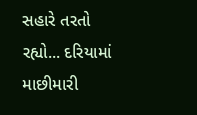સહારે તરતો રહ્યો... દરિયામાં માછીમારી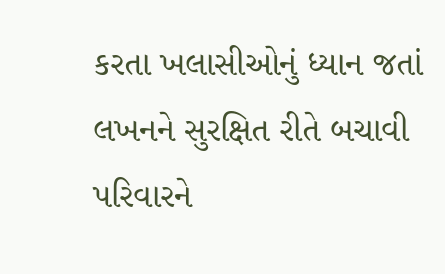કરતા ખલાસીઓનું ધ્યાન જતાં લખનને સુરક્ષિત રીતે બચાવી પરિવારને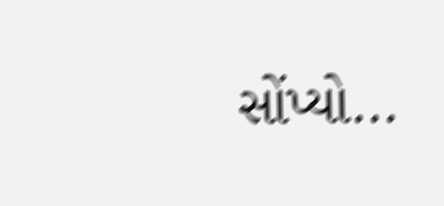સોંપ્યો...